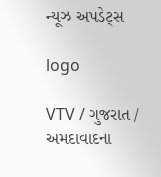ન્યૂઝ અપડેટ્સ

logo

VTV / ગુજરાત / અમદાવાદના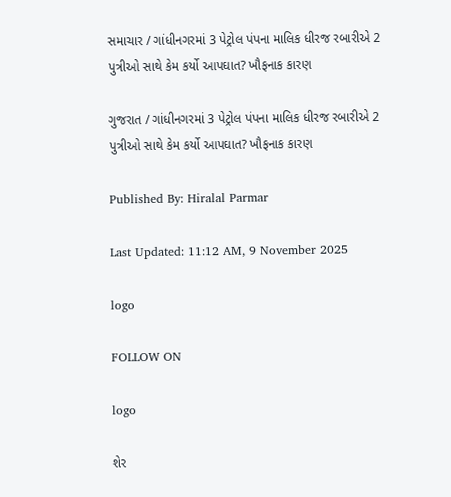સમાચાર / ગાંધીનગરમાં 3 પેટ્રોલ પંપના માલિક ધીરજ રબારીએ 2 પુત્રીઓ સાથે કેમ કર્યો આપઘાત? ખૌફનાક કારણ

ગુજરાત / ગાંધીનગરમાં 3 પેટ્રોલ પંપના માલિક ધીરજ રબારીએ 2 પુત્રીઓ સાથે કેમ કર્યો આપઘાત? ખૌફનાક કારણ

Published By: Hiralal Parmar

Last Updated: 11:12 AM, 9 November 2025

logo

FOLLOW ON

logo

શેર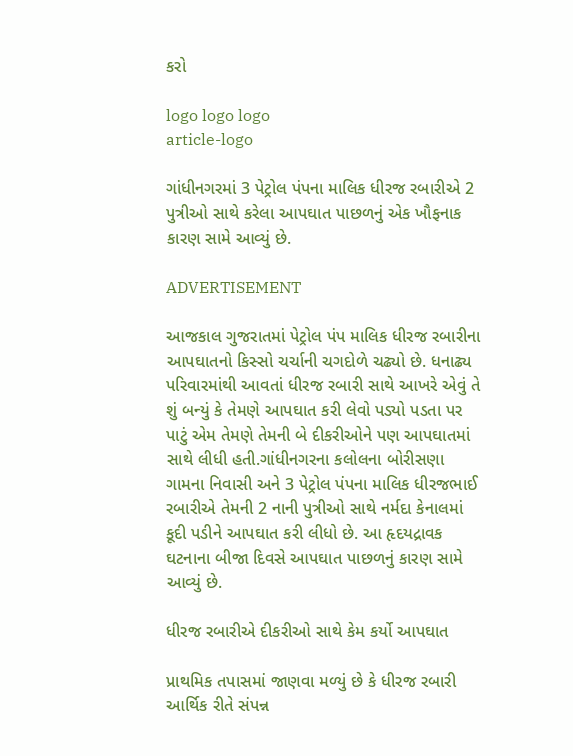કરો

logo logo logo
article-logo

ગાંધીનગરમાં 3 પેટ્રોલ પંપના માલિક ધીરજ રબારીએ 2 પુત્રીઓ સાથે કરેલા આપઘાત પાછળનું એક ખૌફનાક કારણ સામે આવ્યું છે.

ADVERTISEMENT

આજકાલ ગુજરાતમાં પેટ્રોલ પંપ માલિક ધીરજ રબારીના આપઘાતનો કિસ્સો ચર્ચાની ચગદોળે ચઢ્યો છે. ધનાઢ્ય પરિવારમાંથી આવતાં ધીરજ રબારી સાથે આખરે એવું તે શું બન્યું કે તેમણે આપઘાત કરી લેવો પડ્યો પડતા પર પાટું એમ તેમણે તેમની બે દીકરીઓને પણ આપઘાતમાં સાથે લીધી હતી.ગાંધીનગરના કલોલના બોરીસણા ગામના નિવાસી અને 3 પેટ્રોલ પંપના માલિક ધીરજભાઈ રબારીએ તેમની 2 નાની પુત્રીઓ સાથે નર્મદા કેનાલમાં કૂદી પડીને આપઘાત કરી લીધો છે. આ હૃદયદ્રાવક ઘટનાના બીજા દિવસે આપઘાત પાછળનું કારણ સામે આવ્યું છે.

ધીરજ રબારીએ દીકરીઓ સાથે કેમ કર્યો આપઘાત

પ્રાથમિક તપાસમાં જાણવા મળ્યું છે કે ધીરજ રબારી આર્થિક રીતે સંપન્ન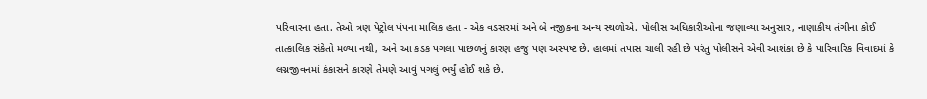પરિવારના હતા. તેઓ ત્રણ પેટ્રોલ પંપના માલિક હતા - એક વડસરમાં અને બે નજીકના અન્ય સ્થળોએ. પોલીસ અધિકારીઓના જણાવ્યા અનુસાર, નાણાકીય તંગીના કોઈ તાત્કાલિક સંકેતો મળ્યા નથી, અને આ કડક પગલા પાછળનું કારણ હજુ પણ અસ્પષ્ટ છે. હાલમાં તપાસ ચાલી રહી છે પરંતુ પોલીસને એવી આશંકા છે કે પારિવારિક વિવાદમાં કે લગ્નજીવનમાં કંકાસને કારણે તેમણે આવું પગલું ભર્યું હોઈ શકે છે.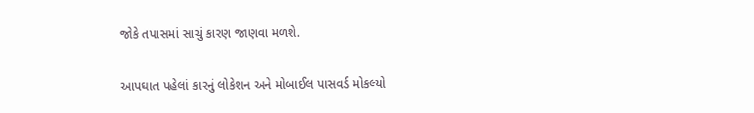જોકે તપાસમાં સાચું કારણ જાણવા મળશે.

આપઘાત પહેલાં કારનું લોકેશન અને મોબાઈલ પાસવર્ડ મોકલ્યો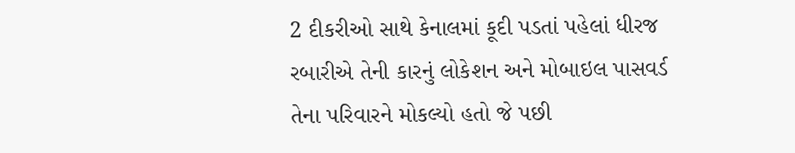2 દીકરીઓ સાથે કેનાલમાં કૂદી પડતાં પહેલાં ધીરજ રબારીએ તેની કારનું લોકેશન અને મોબાઇલ પાસવર્ડ તેના પરિવારને મોકલ્યો હતો જે પછી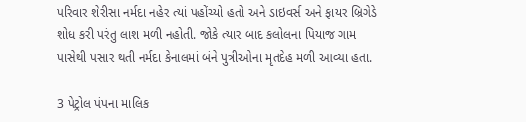પરિવાર શેરીસા નર્મદા નહેર ત્યાં પહોંચ્યો હતો અને ડાઇવર્સ અને ફાયર બ્રિગેડે શોધ કરી પરંતુ લાશ મળી નહોતી. જોકે ત્યાર બાદ કલોલના પિયાજ ગામ પાસેથી પસાર થતી નર્મદા કેનાલમાં બંને પુત્રીઓના મૃતદેહ મળી આવ્યા હતા.

3 પેટ્રોલ પંપના માલિક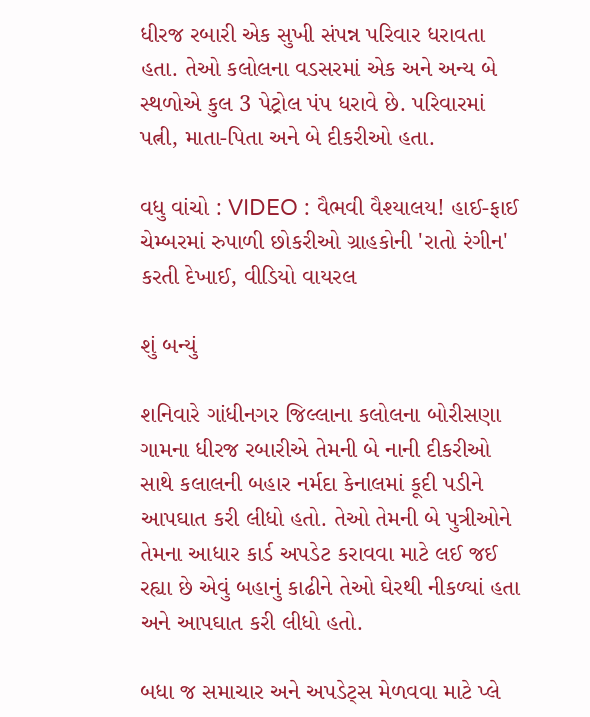ધીરજ રબારી એક સુખી સંપન્ન પરિવાર ધરાવતા હતા. તેઓ કલોલના વડસરમાં એક અને અન્ય બે સ્થળોએ કુલ 3 પેટ્રોલ પંપ ધરાવે છે. પરિવારમાં પત્ની, માતા-પિતા અને બે દીકરીઓ હતા.

વધુ વાંચો : VIDEO : વૈભવી વૈશ્યાલય! હાઈ-ફાઈ ચેમ્બરમાં રુપાળી છોકરીઓ ગ્રાહકોની 'રાતો રંગીન' કરતી દેખાઈ, વીડિયો વાયરલ

શું બન્યું

શનિવારે ગાંધીનગર જિલ્લાના કલોલના બોરીસણા ગામના ધીરજ રબારીએ તેમની બે નાની દીકરીઓ સાથે કલાલની બહાર નર્મદા કેનાલમાં કૂદી પડીને આપઘાત કરી લીધો હતો. તેઓ તેમની બે પુત્રીઓને તેમના આધાર કાર્ડ અપડેટ કરાવવા માટે લઈ જઈ રહ્યા છે એવું બહાનું કાઢીને તેઓ ઘેરથી નીકળ્યાં હતા અને આપઘાત કરી લીધો હતો.

બધા જ સમાચાર અને અપડેટ્સ મેળવવા માટે પ્લે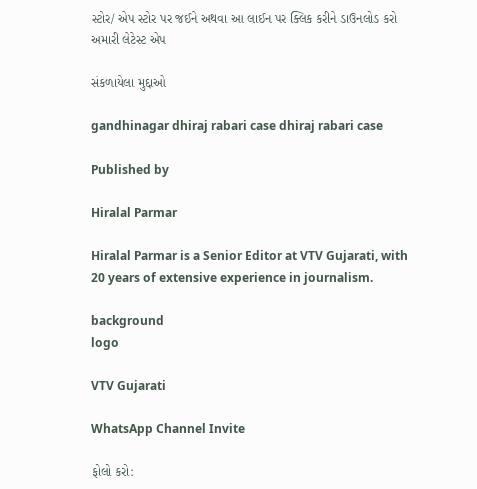સ્ટોર/ એપ સ્ટોર પર જઈને અથવા આ લાઈન પર ક્લિક કરીને ડાઉનલોડ કરો અમારી લેટેસ્ટ એપ

સંકળાયેલા મુદ્દાઓ

gandhinagar dhiraj rabari case dhiraj rabari case

Published by

Hiralal Parmar

Hiralal Parmar is a Senior Editor at VTV Gujarati, with 20 years of extensive experience in journalism.

background
logo

VTV Gujarati

WhatsApp Channel Invite

ફોલો કરો: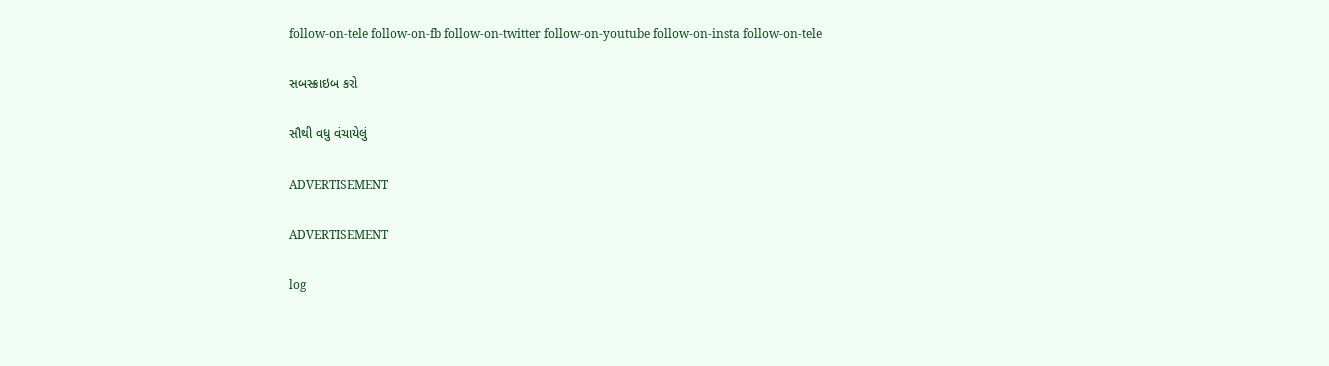follow-on-tele follow-on-fb follow-on-twitter follow-on-youtube follow-on-insta follow-on-tele

સબસ્ક્રાઇબ કરો

સૌથી વધુ વંચાયેલું

ADVERTISEMENT

ADVERTISEMENT

log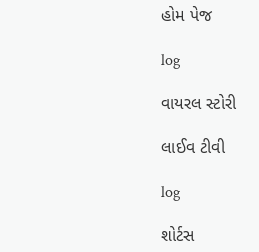હોમ પેજ

log

વાયરલ સ્ટોરી

લાઈવ ટીવી

log

શોર્ટસ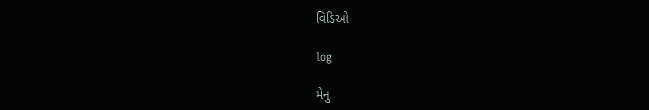વિડિઓ

log

મેનુ